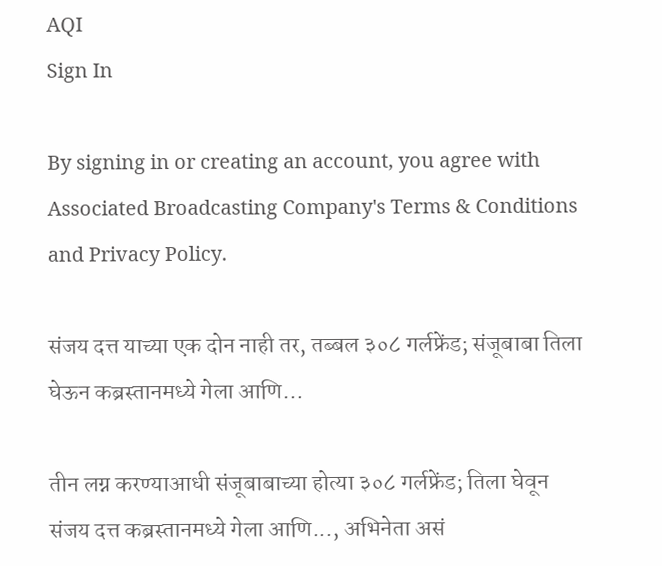AQI
Sign In

By signing in or creating an account, you agree with Associated Broadcasting Company's Terms & Conditions and Privacy Policy.

संजय दत्त याच्या एक दोन नाही तर, तब्बल ३०८ गर्लफ्रेंड; संजूबाबा तिला घेऊन कब्रस्तानमध्ये गेला आणि…

तीन लग्न करण्याआधी संजूबाबाच्या होत्या ३०८ गर्लफ्रेंड; तिला घेवून संजय दत्त कब्रस्तानमध्ये गेला आणि..., अभिनेता असं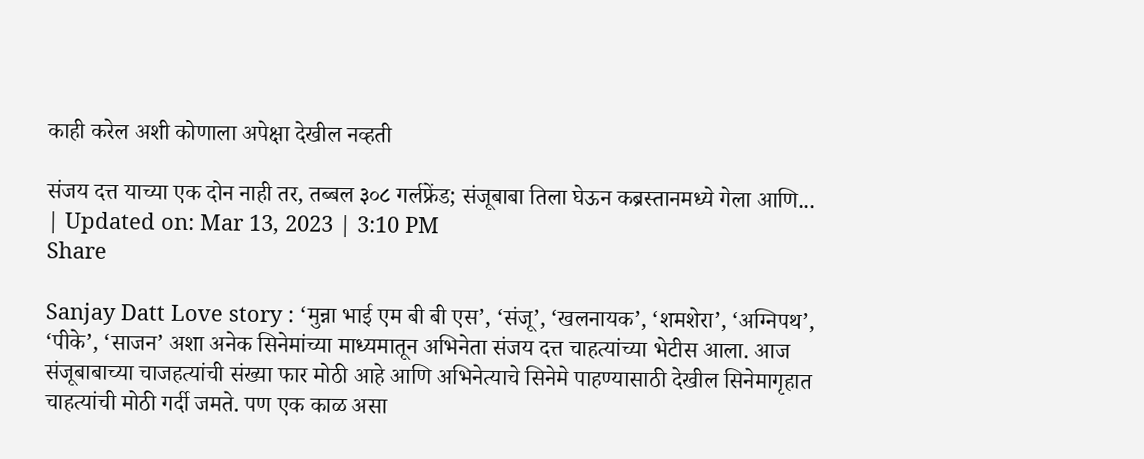काही करेल अशी कोणाला अपेक्षा देखील नव्हती

संजय दत्त याच्या एक दोन नाही तर, तब्बल ३०८ गर्लफ्रेंड; संजूबाबा तिला घेऊन कब्रस्तानमध्ये गेला आणि...
| Updated on: Mar 13, 2023 | 3:10 PM
Share

Sanjay Datt Love story : ‘मुन्ना भाई एम बी बी एस’, ‘संजू’, ‘खलनायक’, ‘शमशेरा’, ‘अग्निपथ’, ‘पीके’, ‘साजन’ अशा अनेक सिनेमांच्या माध्यमातून अभिनेता संजय दत्त चाहत्यांच्या भेटीस आला. आज संजूबाबाच्या चाजहत्यांची संख्या फार मोठी आहे आणि अभिनेत्याचे सिनेमे पाहण्यासाठी देखील सिनेमागृहात चाहत्यांची मोठी गर्दी जमते. पण एक काळ असा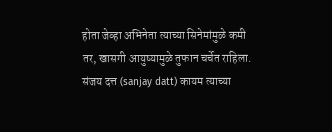होता जेव्हा अभिनेता त्याच्या सिनेमांमुळे कमी तर, खासगी आयुष्यामुळे तुफान चर्चेत राहिला. संजय दत्त (sanjay datt) कायम त्याच्या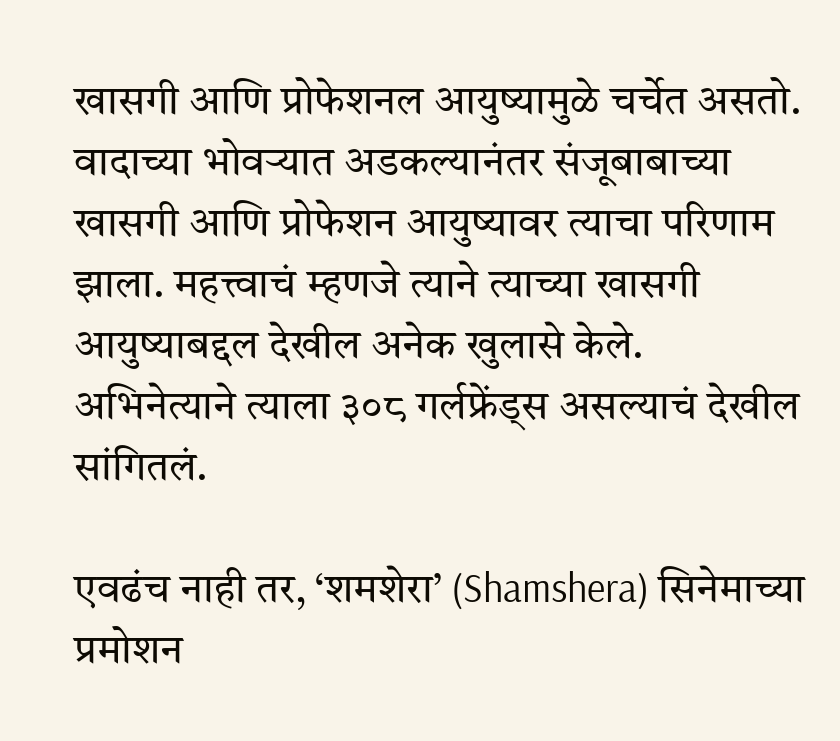खासगी आणि प्रोफेशनल आयुष्यामुळे चर्चेत असतो. वादाच्या भोवऱ्यात अडकल्यानंतर संजूबाबाच्या खासगी आणि प्रोफेशन आयुष्यावर त्याचा परिणाम झाला. महत्त्वाचं म्हणजे त्याने त्याच्या खासगी आयुष्याबद्दल देखील अनेक खुलासे केले. अभिनेत्याने त्याला ३०८ गर्लफ्रेंड्स असल्याचं देखील सांगितलं.

एवढंच नाही तर, ‘शमशेरा’ (Shamshera) सिनेमाच्या प्रमोशन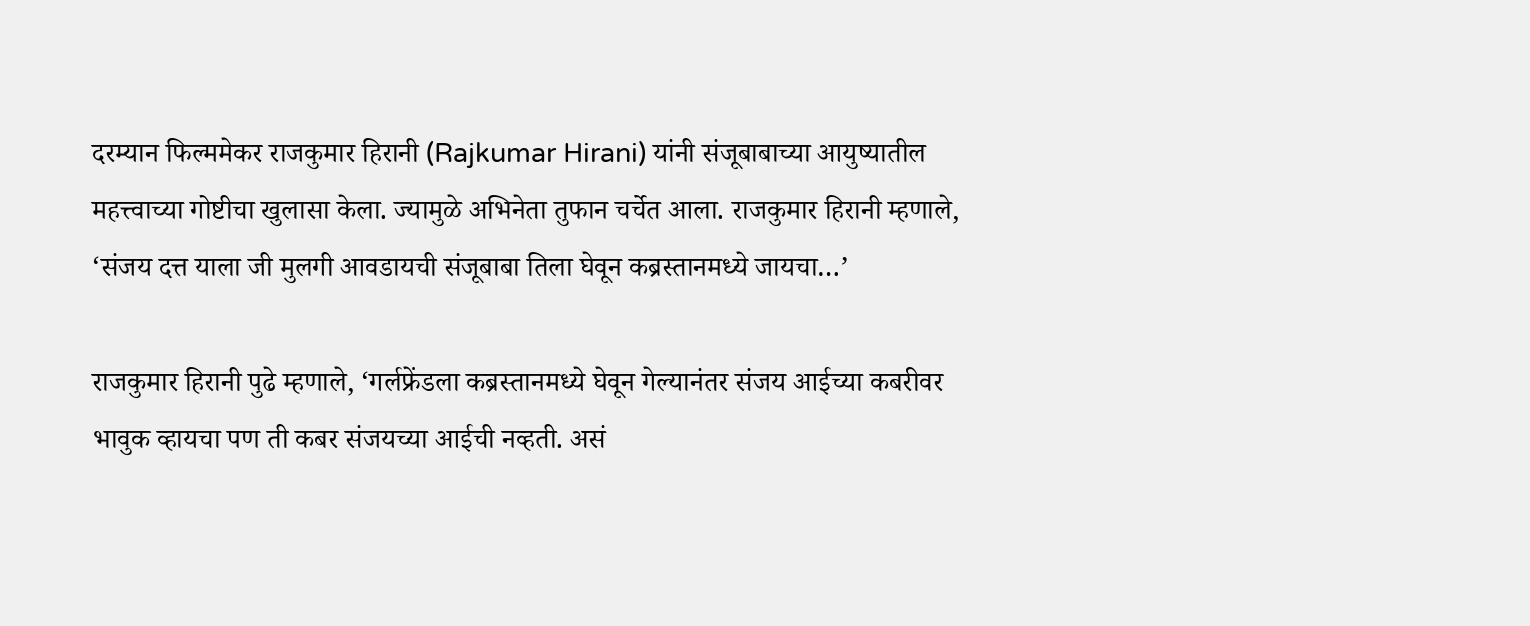दरम्यान फिल्ममेकर राजकुमार हिरानी (Rajkumar Hirani) यांनी संजूबाबाच्या आयुष्यातील महत्त्वाच्या गोष्टीचा खुलासा केला. ज्यामुळे अभिनेता तुफान चर्चेत आला. राजकुमार हिरानी म्हणाले, ‘संजय दत्त याला जी मुलगी आवडायची संजूबाबा तिला घेवून कब्रस्तानमध्ये जायचा…’

राजकुमार हिरानी पुढे म्हणाले, ‘गर्लफ्रेंडला कब्रस्तानमध्ये घेवून गेल्यानंतर संजय आईच्या कबरीवर भावुक व्हायचा पण ती कबर संजयच्या आईची नव्हती. असं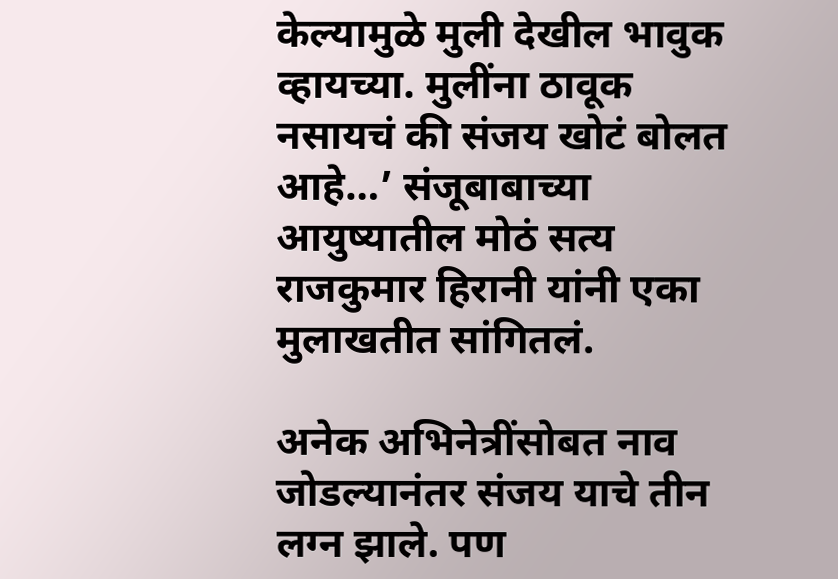केल्यामुळे मुली देखील भावुक व्हायच्या. मुलींना ठावूक नसायचं की संजय खोटं बोलत आहे…’ संजूबाबाच्या आयुष्यातील मोठं सत्य राजकुमार हिरानी यांनी एका मुलाखतीत सांगितलं.

अनेक अभिनेत्रींसोबत नाव जोडल्यानंतर संजय याचे तीन लग्न झाले. पण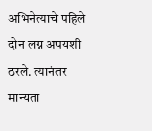अभिनेत्याचे पहिले दोन लग्न अपयशी ठरले. त्यानंतर मान्यता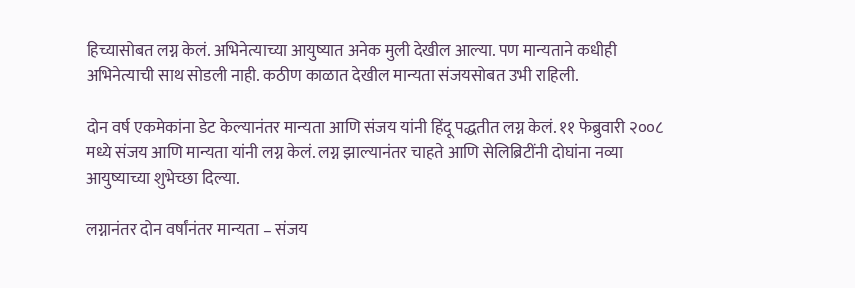हिच्यासोबत लग्न केलं. अभिनेत्याच्या आयुष्यात अनेक मुली देखील आल्या. पण मान्यताने कधीही अभिनेत्याची साथ सोडली नाही. कठीण काळात देखील मान्यता संजयसोबत उभी राहिली.

दोन वर्ष एकमेकांना डेट केल्यानंतर मान्यता आणि संजय यांनी हिंदू पद्धतीत लग्न केलं. ११ फेब्रुवारी २००८ मध्ये संजय आणि मान्यता यांनी लग्न केलं. लग्न झाल्यानंतर चाहते आणि सेलिब्रिटींनी दोघांना नव्या आयुष्याच्या शुभेच्छा दिल्या.

लग्नानंतर दोन वर्षांनंतर मान्यता – संजय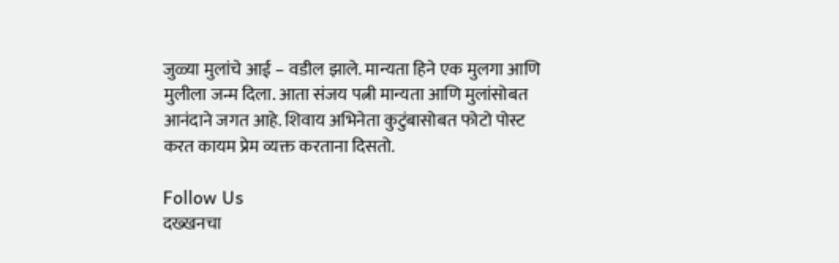जुळ्या मुलांचे आई – वडील झाले. मान्यता हिने एक मुलगा आणि मुलीला जन्म दिला. आता संजय पत्नी मान्यता आणि मुलांसोबत आनंदाने जगत आहे. शिवाय अभिनेता कुटुंबासोबत फोटो पोस्ट करत कायम प्रेम व्यक्त करताना दिसतो.

Follow Us
दख्खनचा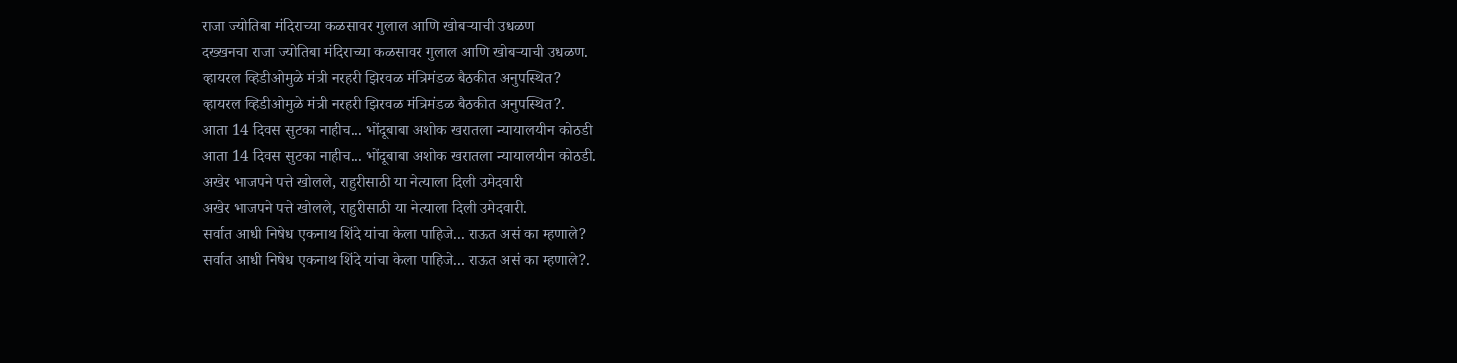राजा ज्योतिबा मंदिराच्या कळसावर गुलाल आणि खोबऱ्याची उधळण
दख्खनचा राजा ज्योतिबा मंदिराच्या कळसावर गुलाल आणि खोबऱ्याची उधळण.
व्हायरल व्हिडीओमुळे मंत्री नरहरी झिरवळ मंत्रिमंडळ बैठकीत अनुपस्थित?
व्हायरल व्हिडीओमुळे मंत्री नरहरी झिरवळ मंत्रिमंडळ बैठकीत अनुपस्थित?.
आता 14 दिवस सुटका नाहीच... भोंदूबाबा अशोक खरातला न्यायालयीन कोठडी
आता 14 दिवस सुटका नाहीच... भोंदूबाबा अशोक खरातला न्यायालयीन कोठडी.
अखेर भाजपने पत्ते खोलले, राहुरीसाठी या नेत्याला दिली उमेदवारी
अखेर भाजपने पत्ते खोलले, राहुरीसाठी या नेत्याला दिली उमेदवारी.
सर्वात आधी निषेध एकनाथ शिंदे यांचा केला पाहिजे... राऊत असं का म्हणाले?
सर्वात आधी निषेध एकनाथ शिंदे यांचा केला पाहिजे... राऊत असं का म्हणाले?.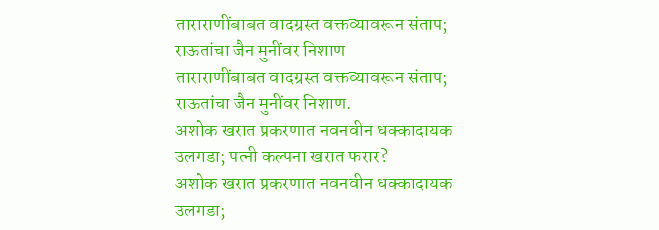ताराराणींबाबत वादग्रस्त वक्तव्यावरून संताप; राऊतांचा जैन मुनींवर निशाण
ताराराणींबाबत वादग्रस्त वक्तव्यावरून संताप; राऊतांचा जैन मुनींवर निशाण.
अशोक खरात प्रकरणात नवनवीन धक्कादायक उलगडा; पत्नी कल्पना खरात फरार?
अशोक खरात प्रकरणात नवनवीन धक्कादायक उलगडा;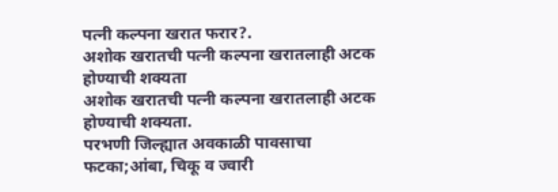पत्नी कल्पना खरात फरार?.
अशोक खरातची पत्नी कल्पना खरातलाही अटक होण्याची शक्यता
अशोक खरातची पत्नी कल्पना खरातलाही अटक होण्याची शक्यता.
परभणी जिल्ह्यात अवकाळी पावसाचा फटका;आंबा, चिकू व ज्वारी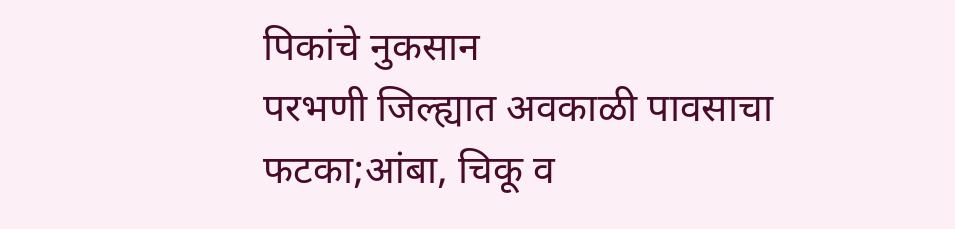पिकांचे नुकसान
परभणी जिल्ह्यात अवकाळी पावसाचा फटका;आंबा, चिकू व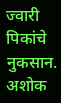ज्वारी पिकांचे नुकसान.
अशोक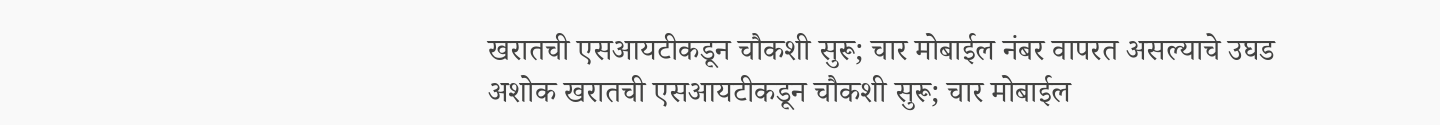खरातची एसआयटीकडून चौकशी सुरू; चार मोबाईल नंबर वापरत असल्याचे उघड
अशोक खरातची एसआयटीकडून चौकशी सुरू; चार मोबाईल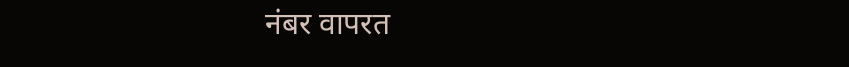नंबर वापरत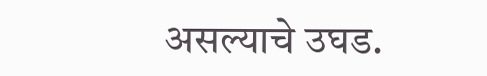असल्याचे उघड.